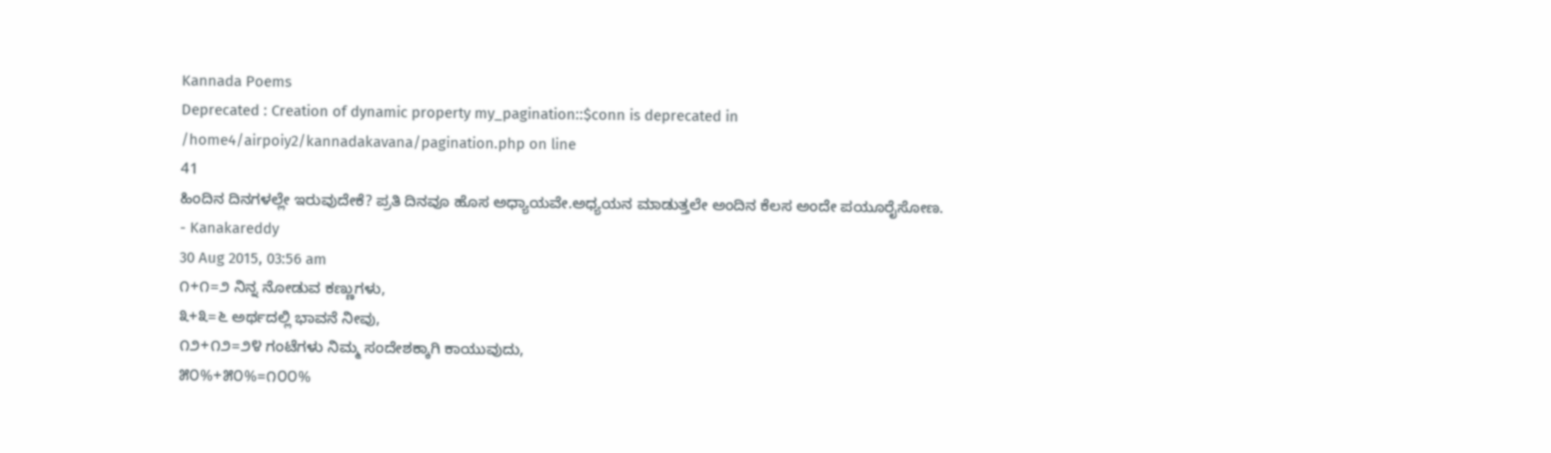Kannada Poems
Deprecated : Creation of dynamic property my_pagination::$conn is deprecated in
/home4/airpoiy2/kannadakavana/pagination.php on line
41
ಹಿಂದಿನ ದಿನಗಳಲ್ಲೇ ಇರುವುದೇಕೆ? ಪ್ರತಿ ದಿನವೂ ಹೊಸ ಅಧ್ಯಾಯವೇ.ಅಧ್ಯಯನ ಮಾಡುತ್ತಲೇ ಅಂದಿನ ಕೆಲಸ ಅಂದೇ ಪಯೂರೈಸೋಣ.
- Kanakareddy
30 Aug 2015, 03:56 am
೧+೧=೨ ನಿನ್ನ ನೋಡುವ ಕಣ್ಣುಗಳು,
೩+೩=೬ ಅರ್ಥದಲ್ಲಿ ಭಾವನೆ ನೀವು,
೧೨+೧೨=೨೪ ಗಂಟೆಗಳು ನಿಮ್ಮ ಸಂದೇಶಕ್ಕಾಗಿ ಕಾಯುವುದು,
೫೦%+೫೦%=೧೦೦%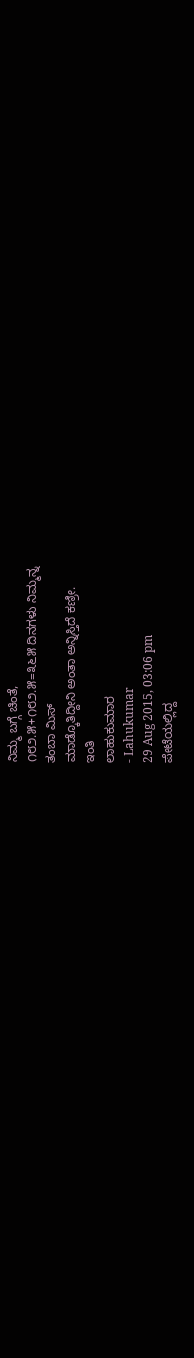ನಿಮ್ಮ ಬಗ್ಗೆ ಚಿಂತೆ,
೧೮೨.೫+೧೮೨.೫=೩೬೫ ದಿನಗಳು ನಿಮ್ಮನ್ನ
ತಂಬಾ ಮಿಸ್
ಮಾಡ್ಕೊತಿದ್ದೀನಿ ಅಂತಾ ಅನ್ನಿಸ್ತಿದೆ ಕಣ್ರೀ.
ಇಂತಿ
ಲಾಹುಕುಮಾರ
- Lahukumar
29 Aug 2015, 03:06 pm
ಪೇಟೆಯಲ್ಲಿದ್ದ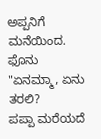ಅಪ್ಪನಿಗೆ
ಮನೆಯಿಂದ. ಫೊನು
"ಏನಮ್ಮಾ, ಏನು ತರಲಿ?
ಪಪ್ಪಾ ಮರೆಯದೆ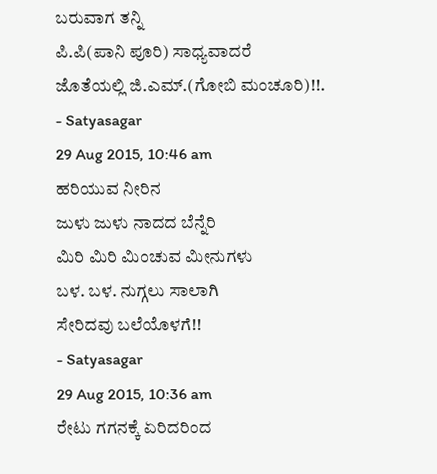ಬರುವಾಗ ತನ್ನಿ
ಪಿ.ಪಿ(ಪಾನಿ ಪೂರಿ) ಸಾಧ್ಯವಾದರೆ
ಜೊತೆಯಲ್ಲಿ ಜಿ.ಎಮ್.(ಗೋಬಿ ಮಂಚೂರಿ)!!.
- Satyasagar
29 Aug 2015, 10:46 am
ಹರಿಯುವ ನೀರಿನ
ಜುಳು ಜುಳು ನಾದದ ಬೆನ್ನೆರಿ
ಮಿರಿ ಮಿರಿ ಮಿಂಚುವ ಮೀನುಗಳು
ಬಳ. ಬಳ. ನುಗ್ಗಲು ಸಾಲಾಗಿ
ಸೇರಿದವು ಬಲೆಯೊಳಗೆ!!
- Satyasagar
29 Aug 2015, 10:36 am
ರೇಟು ಗಗನಕ್ಕೆ ಏರಿದರಿಂದ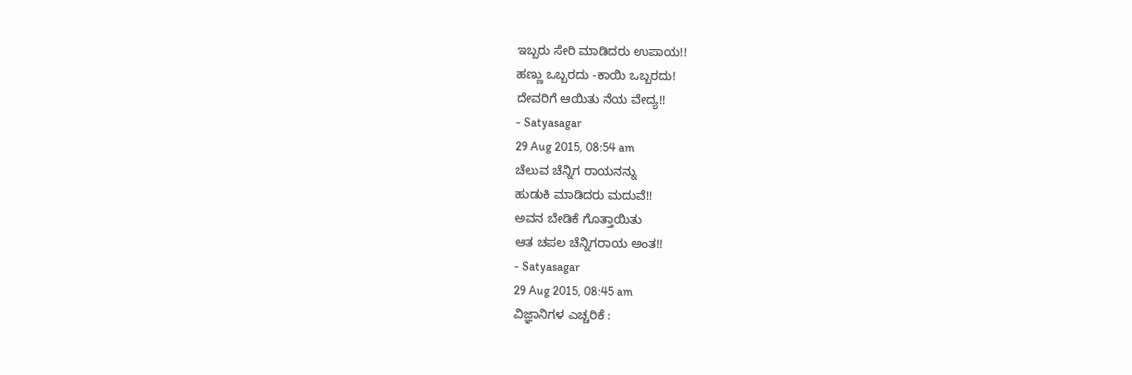ಇಬ್ಬರು ಸೇರಿ ಮಾಡಿದರು ಉಪಾಯ!!
ಹಣ್ಣು ಒಬ್ಬರದು -ಕಾಯಿ ಒಬ್ಬರದು!
ದೇವರಿಗೆ ಆಯಿತು ನೆಯ ವೇದ್ಯ!!
- Satyasagar
29 Aug 2015, 08:54 am
ಚೆಲುವ ಚೆನ್ನಿಗ ರಾಯನನ್ನು
ಹುಡುಕಿ ಮಾಡಿದರು ಮದುವೆ!!
ಅವನ ಬೇಡಿಕೆ ಗೊತ್ತಾಯಿತು
ಆತ ಚಪಲ ಚೆನ್ನಿಗರಾಯ ಅಂತ!!
- Satyasagar
29 Aug 2015, 08:45 am
ವಿಜ್ಞಾನಿಗಳ ಎಚ್ಚರಿಕೆ :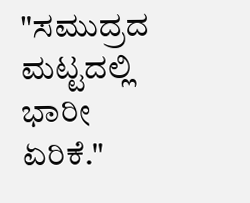"ಸಮುದ್ರದ ಮಟ್ಟದಲ್ಲಿ ಭಾರೀ ಏರಿಕೆ."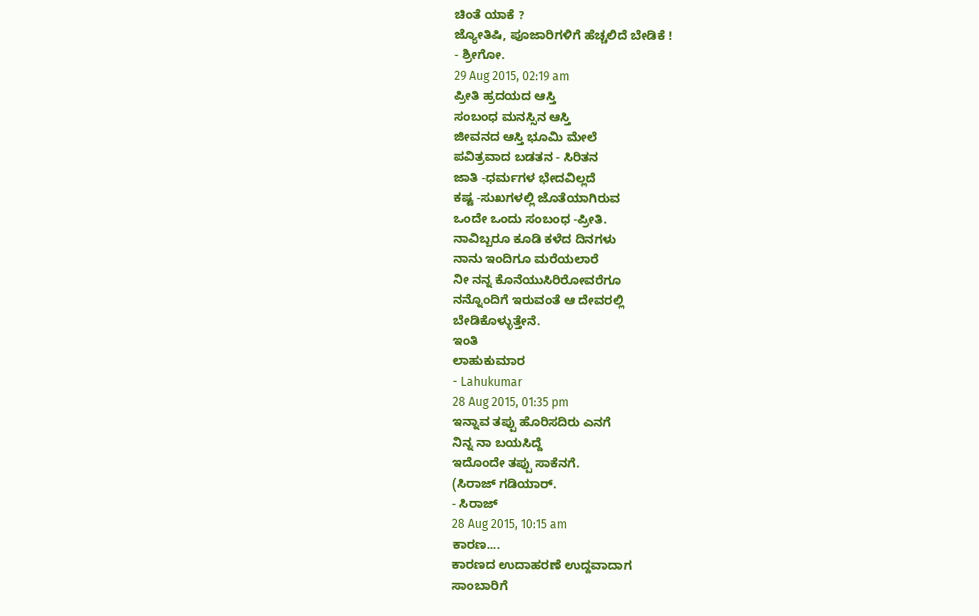ಚಿಂತೆ ಯಾಕೆ ?
ಜ್ಯೋತಿಷಿ, ಪೂಜಾರಿಗಳಿಗೆ ಹೆಚ್ಚಲಿದೆ ಬೇಡಿಕೆ !
- ಶ್ರೀಗೋ.
29 Aug 2015, 02:19 am
ಪ್ರೀತಿ ಹ್ರದಯದ ಆಸ್ತಿ
ಸಂಬಂಧ ಮನಸ್ಸಿನ ಆಸ್ತಿ
ಜೀವನದ ಆಸ್ತಿ ಭೂಮಿ ಮೇಲೆ
ಪವಿತ್ರವಾದ ಬಡತನ - ಸಿರಿತನ
ಜಾತಿ -ಧರ್ಮಗಳ ಭೇದವಿಲ್ಲದೆ
ಕಷ್ಟ -ಸುಖಗಳಲ್ಲಿ ಜೊತೆಯಾಗಿರುವ
ಒಂದೇ ಒಂದು ಸಂಬಂಧ -ಪ್ರೀತಿ.
ನಾವಿಬ್ಬರೂ ಕೂಡಿ ಕಳೆದ ದಿನಗಳು
ನಾನು ಇಂದಿಗೂ ಮರೆಯಲಾರೆ
ನೀ ನನ್ನ ಕೊನೆಯುಸಿರಿರೋವರೆಗೂ
ನನ್ನೊಂದಿಗೆ ಇರುವಂತೆ ಆ ದೇವರಲ್ಲಿ
ಬೇಡಿಕೊಳ್ಳುತ್ತೇನೆ.
ಇಂತಿ
ಲಾಹುಕುಮಾರ
- Lahukumar
28 Aug 2015, 01:35 pm
ಇನ್ನಾವ ತಪ್ಪು ಹೊರಿಸದಿರು ಎನಗೆ
ನಿನ್ನ ನಾ ಬಯಸಿದ್ದೆ
ಇದೊಂದೇ ತಪ್ಪು ಸಾಕೆನಗೆ.
(ಸಿರಾಜ್ ಗಡಿಯಾರ್.
- ಸಿರಾಜ್
28 Aug 2015, 10:15 am
ಕಾರಣ....
ಕಾರಣದ ಉದಾಹರಣೆ ಉದ್ದವಾದಾಗ
ಸಾಂಬಾರಿಗೆ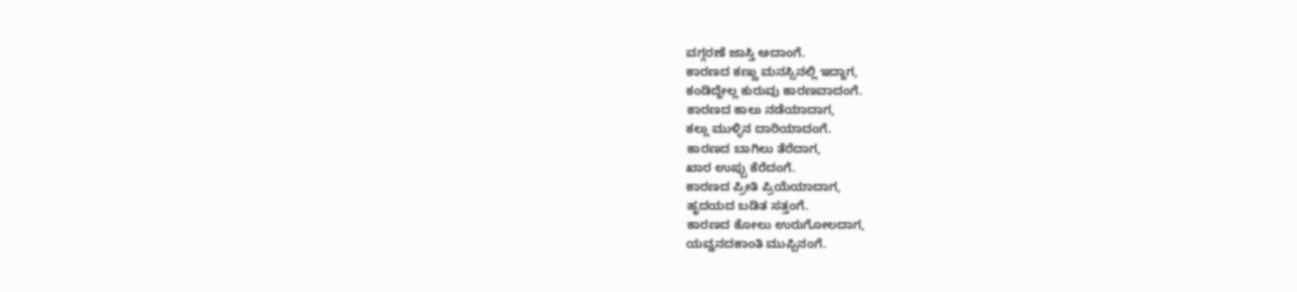ವಗ್ಗರಣೆ ಜಾಸ್ತಿ ಅದಾಂಗೆ.
ಕಾರಣದ ಕಣ್ಣು ಮನಸ್ಸಿನಲ್ಲಿ ಇದ್ದಾಗ,
ಕಂಡಿದ್ದೇಲ್ಲ ಕುರುವು ಕಾರಣವಾದಂಗೆ.
ಕಾರಣದ ಕಾಲು ನಡೆಯಾದಾಗ,
ಕಲ್ಲು ಮುಳ್ಳಿನ ದಾರಿಯಾದಂಗೆ.
ಕಾರಣದ ಬಾಗಿಲು ತೆರೆದಾಗ,
ಖಾರ ಉಪ್ಪು ಕೆರೆದಂಗೆ.
ಕಾರಣದ ಪ್ರೀತಿ ಪ್ರಿಯೆಯಾದಾಗ,
ಹೃದಯದ ಬಡಿತ ಸತ್ತಂಗೆ.
ಕಾರಣದ ಕೋಲು ಉರುಗೋಲದಾಗ,
ಯವ್ವನದಕಾಂತಿ ಮುಪ್ಪಿನಂಗೆ.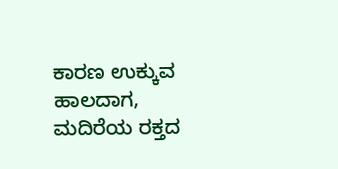ಕಾರಣ ಉಕ್ಕುವ ಹಾಲದಾಗ,
ಮದಿರೆಯ ರಕ್ತದ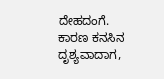ದೇಹದಂಗೆ.
ಕಾರಣ ಕನಸಿನ ದೃಶ್ಯವಾದಾಗ,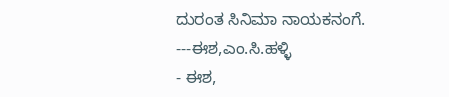ದುರಂತ ಸಿನಿಮಾ ನಾಯಕನಂಗೆ.
---ಈಶ,ಎಂ.ಸಿ.ಹಳ್ಳಿ
- ಈಶ,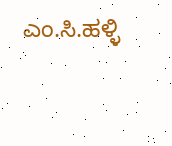ಎಂ.ಸಿ.ಹಳ್ಳಿ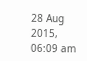28 Aug 2015, 06:09 am